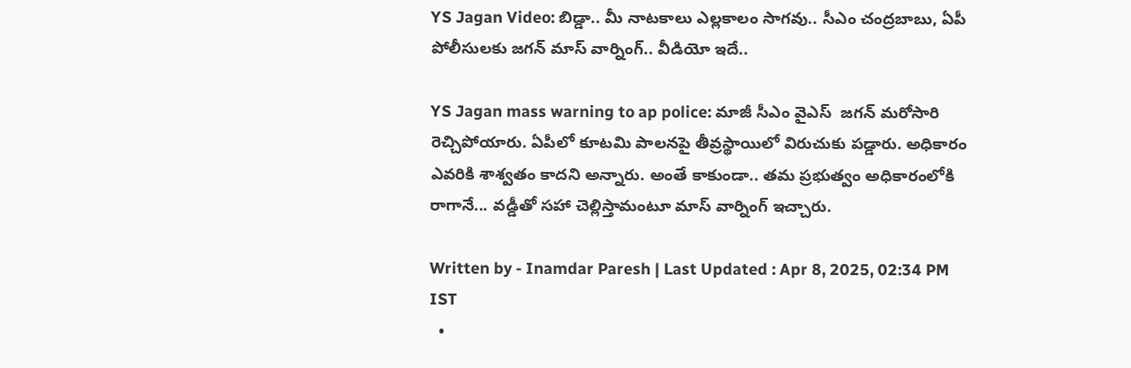YS Jagan Video: బిడ్డా.. మీ నాటకాలు ఎల్లకాలం సాగవు.. సీఎం చంద్రబాబు, ఏపీ పోలీసులకు జగన్ మాస్ వార్నింగ్.. వీడియో ఇదే..

YS Jagan mass warning to ap police: మాజీ సీఎం వైఎస్  జగన్ మరోసారి రెచ్చిపోయారు. ఏపీలో కూటమి పాలనపై తీవ్రస్థాయిలో విరుచుకు పడ్డారు. అధికారం ఎవరికి శాశ్వతం కాదని అన్నారు. అంతే కాకుండా.. తమ ప్రభుత్వం అధికారంలోకి రాగానే... వడ్డీతో సహా చెల్లిస్తామంటూ మాస్ వార్నింగ్ ఇచ్చారు.

Written by - Inamdar Paresh | Last Updated : Apr 8, 2025, 02:34 PM IST
  •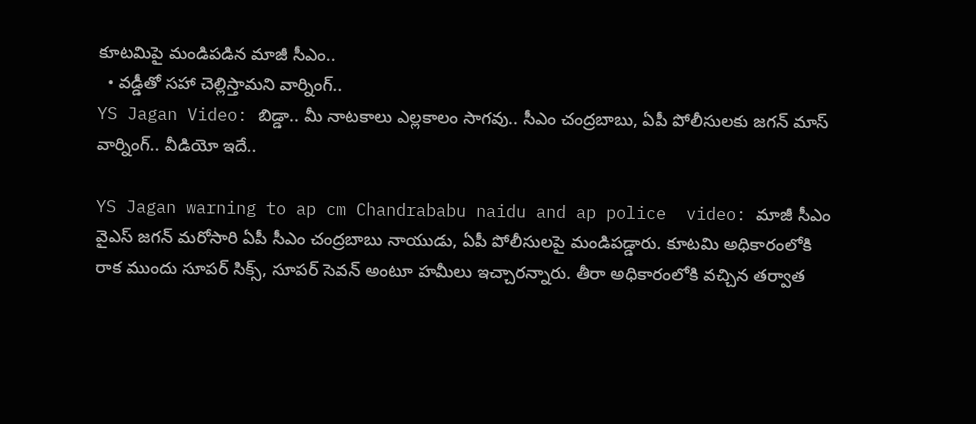కూటమిపై మండిపడిన మాజీ సీఎం..
  • వడ్డీతో సహా చెల్లిస్తామని వార్నింగ్..
YS Jagan Video: బిడ్డా.. మీ నాటకాలు ఎల్లకాలం సాగవు.. సీఎం చంద్రబాబు, ఏపీ పోలీసులకు జగన్ మాస్ వార్నింగ్.. వీడియో ఇదే..

YS Jagan warning to ap cm Chandrababu naidu and ap police  video: మాజీ సీఎం వైఎస్ జగన్ మరోసారి ఏపీ సీఎం చంద్రబాబు నాయుడు, ఏపీ పోలీసులపై మండిపడ్డారు. కూటమి అధికారంలోకి రాక ముందు సూపర్ సిక్స్, సూపర్ సెవన్ అంటూ హమీలు ఇచ్చారన్నారు. తీరా అధికారంలోకి వచ్చిన తర్వాత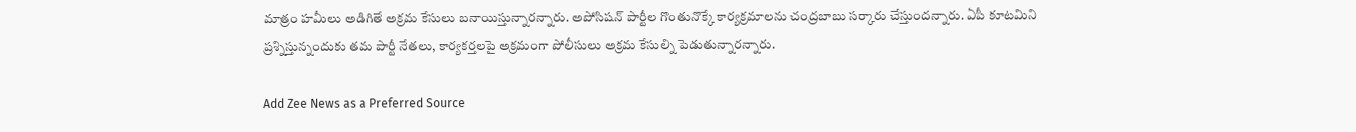మాత్రం హమీలు అడిగితే అక్రమ కేసులు బనాయిస్తున్నారన్నారు. అపోసిషన్ పార్టీల గొంతునొక్కే కార్యక్రమాలను చంద్రబాబు సర్కారు చేస్తుందన్నారు. ఏపీ కూటమిని ప్రశ్నిస్తున్నందుకు తమ పార్టీ నేతలు, కార్యకర్తలపై అక్రమంగా పోలీసులు అక్రమ కేసుల్ని పెడుతున్నారన్నారు.

Add Zee News as a Preferred Source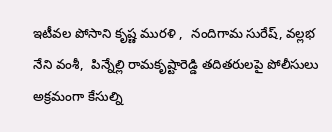ఇటీవల పోసాని కృష్ణ మురళి ,  నందిగామ సురేష్, వల్లభ నేని వంశీ,  పిన్నేల్లి రామకృష్టారెడ్డి తదితరులపై పోలీసులు అక్రమంగా కేసుల్ని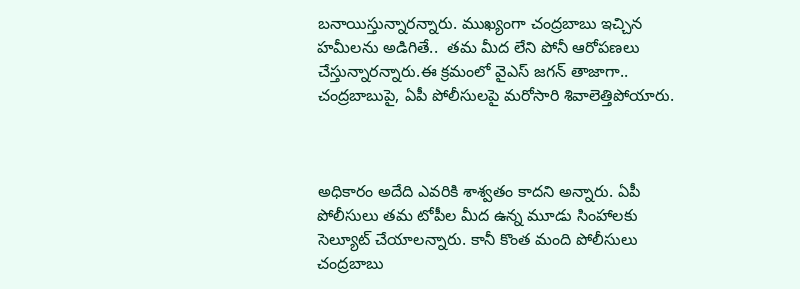బనాయిస్తున్నారన్నారు. ముఖ్యంగా చంద్రబాబు ఇచ్చిన హమీలను అడిగితే..  తమ మీద లేని పోనీ ఆరోపణలు చేస్తున్నారన్నారు.ఈ క్రమంలో వైఎస్ జగన్ తాజాగా..  చంద్రబాబుపై, ఏపీ పోలీసులపై మరోసారి శివాలెత్తిపోయారు.



అధికారం అదేది ఎవరికి శాశ్వతం కాదని అన్నారు. ఏపీ పోలీసులు తమ టోపీల మీద ఉన్న మూడు సింహాలకు సెల్యూట్ చేయాలన్నారు. కానీ కొంత మంది పోలీసులు చంద్రబాబు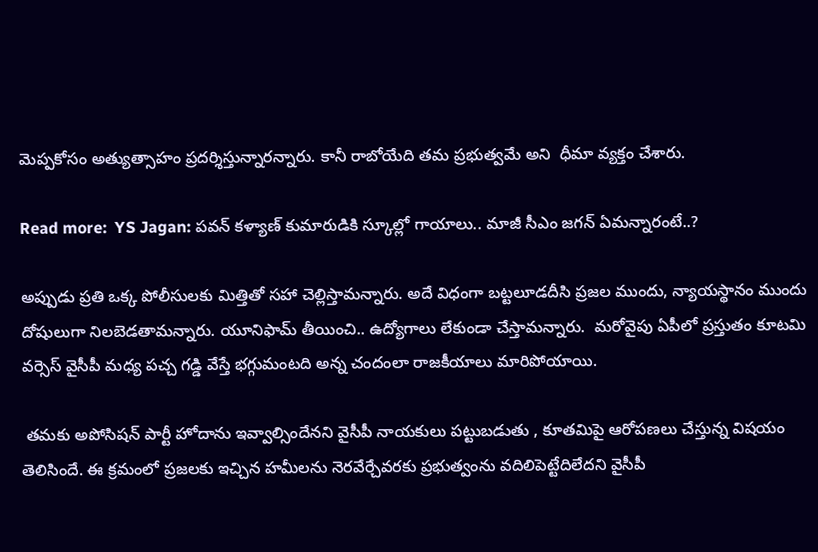మెప్పకోసం అత్యుత్సాహం ప్రదర్శిస్తున్నారన్నారు. కానీ రాబోయేది తమ ప్రభుత్వమే అని  ధీమా వ్యక్తం చేశారు.

Read more:  YS Jagan: పవన్ కళ్యాణ్ కుమారుడికి స్కూల్లో గాయాలు.. మాజీ సీఎం జగన్ ఏమన్నారంటే..?

అప్పుడు ప్రతి ఒక్క పోలీసులకు మిత్తితో సహా చెల్లిస్తామన్నారు. అదే విధంగా బట్టలూడదీసి ప్రజల ముందు, న్యాయస్థానం ముందు దోషులుగా నిలబెడతామన్నారు. యూనిఫామ్ తీయించి.. ఉద్యోగాలు లేకుండా చేస్తామన్నారు.  మరోవైపు ఏపీలో ప్రస్తుతం కూటమి వర్సెస్ వైసీపీ మధ్య పచ్చ గడ్డి వేస్తే భగ్గుమంటది అన్న చందంలా రాజకీయాలు మారిపోయాయి.

 తమకు అపోసిషన్ పార్టీ హోదాను ఇవ్వాల్సిందేనని వైసీపీ నాయకులు పట్టుబడుతు , కూతమిపై ఆరోపణలు చేస్తున్న విషయం తెలిసిందే. ఈ క్రమంలో ప్రజలకు ఇచ్చిన హమీలను నెరవేర్చేవరకు ప్రభుత్వంను వదిలిపెట్టేదిలేదని వైసీపీ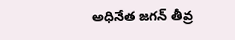అధినేత జగన్ తీవ్ర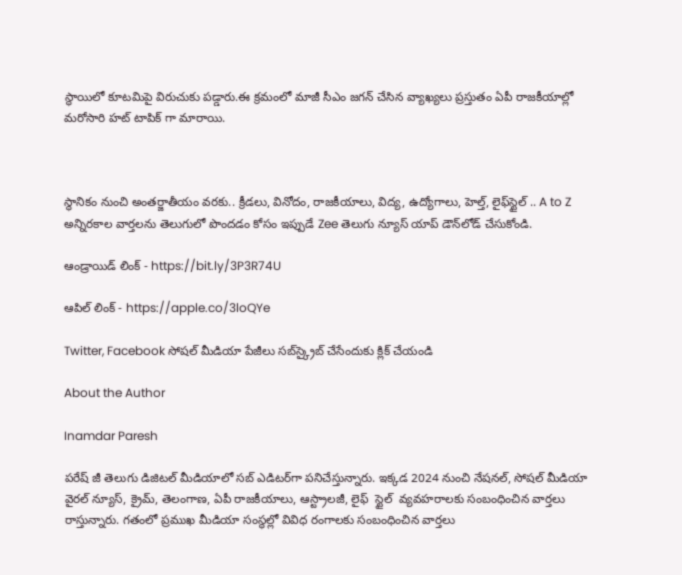స్థాయిలో కూటమిపై విరుచుకు పడ్డారు.ఈ క్రమంలో మాజీ సీఎం జగన్ చేసిన వ్యాఖ్యలు ప్రస్తుతం ఏపీ రాజకీయాల్లో మరోసారి హట్ టాపిక్ గా మారాయి.



స్థానికం నుంచి అంతర్జాతీయం వరకు.. క్రీడలు, వినోదం, రాజకీయాలు, విద్య, ఉద్యోగాలు, హెల్త్, లైఫ్‌స్టైల్ .. A to Z అన్నిరకాల వార్తలను తెలుగులో పొందడం కోసం ఇప్పుడే Zee తెలుగు న్యూస్ యాప్ డౌన్‌లోడ్ చేసుకోండి.

ఆండ్రాయిడ్ లింక్ - https://bit.ly/3P3R74U

ఆపిల్ లింక్ - https://apple.co/3loQYe

Twitter, Facebook సోషల్ మీడియా పేజీలు సబ్‌స్క్రైబ్ చేసేందుకు క్లిక్ చేయండి

About the Author

Inamdar Paresh

పరేష్ జీ తెలుగు డిజిటల్ మీడియాలో సబ్ ఎడిటర్‌గా పనిచేస్తున్నారు. ఇక్కడ 2024 నుంచి నేషనల్, సోషల్ మీడియా వైరల్ న్యూస్, క్రైమ్, తెలంగాణ, ఏపీ రాజకీయాలు, ఆస్ట్రాలజీ, లైఫ్  స్టైల్  వ్యవహరాలకు సంబంధించిన వార్తలు రాస్తున్నారు. గతంలో ప్రముఖ మీడియా సంస్థల్లో వివిధ రంగాలకు సంబంధించిన వార్తలు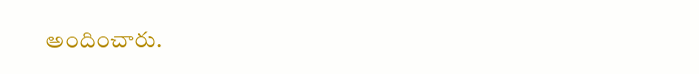అందించారు.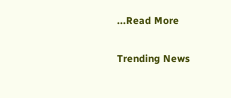...Read More

Trending News